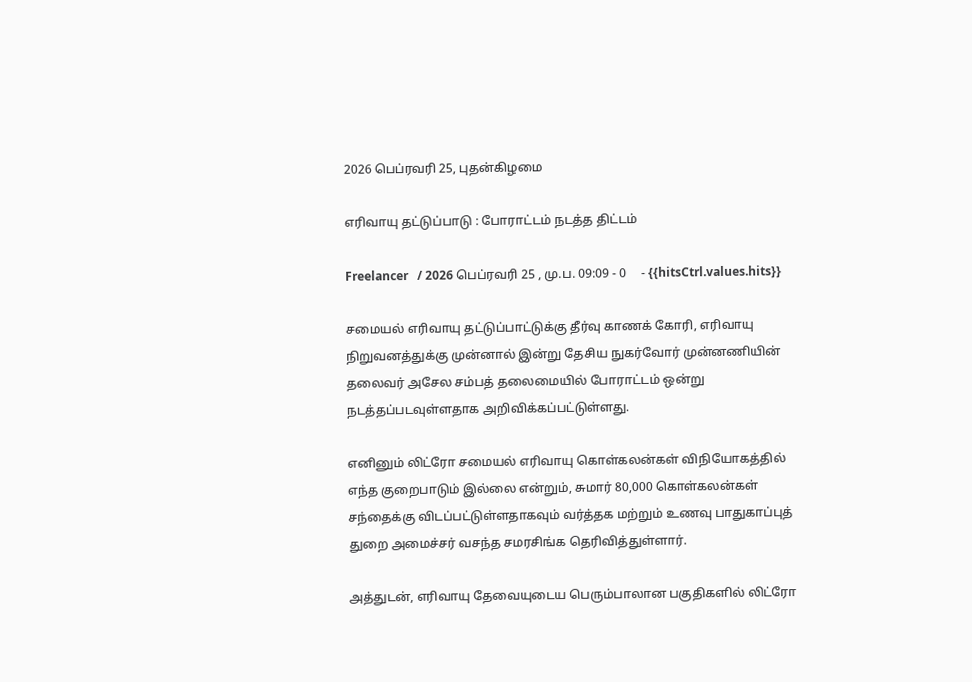2026 பெப்ரவரி 25, புதன்கிழமை

எரிவாயு தட்டுப்பாடு : போராட்டம் நடத்த திட்டம்

Freelancer   / 2026 பெப்ரவரி 25 , மு.ப. 09:09 - 0     - {{hitsCtrl.values.hits}}

சமையல் எரிவாயு தட்டுப்பாட்டுக்கு தீர்வு காணக் கோரி, எரிவாயு நிறுவனத்துக்கு முன்னால் இன்று தேசிய நுகர்வோர் முன்னணியின் தலைவர் அசேல சம்பத் தலைமையில் போராட்டம் ஒன்று நடத்தப்படவுள்ளதாக அறிவிக்கப்பட்டுள்ளது.

எனினும் லிட்ரோ சமையல் எரிவாயு கொள்கலன்கள் விநியோகத்தில் எந்த குறைபாடும் இல்லை என்றும், சுமார் 80,000 கொள்கலன்கள் சந்தைக்கு விடப்பட்டுள்ளதாகவும் வர்த்தக மற்றும் உணவு பாதுகாப்புத் துறை அமைச்சர் வசந்த சமரசிங்க தெரிவித்துள்ளார்.

அத்துடன், எரிவாயு தேவையுடைய பெரும்பாலான பகுதிகளில் லிட்ரோ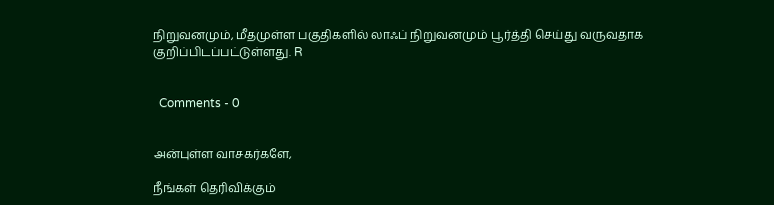நிறுவனமும், மீதமுள்ள பகுதிகளில் லாஃப் நிறுவனமும் பூர்த்தி செய்து வருவதாக குறிப்பிடப்பட்டுள்ளது. R


  Comments - 0


அன்புள்ள வாசகர்களே,

நீங்கள் தெரிவிக்கும்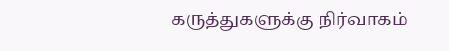கருத்துகளுக்கு நிர்வாகம்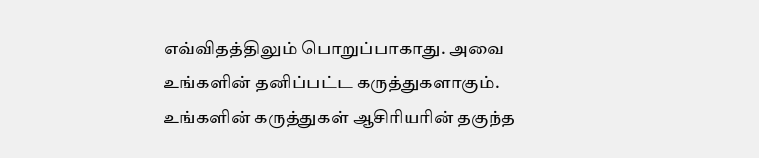எவ்விதத்திலும் பொறுப்பாகாது. அவை உங்களின் தனிப்பட்ட கருத்துகளாகும். உங்களின் கருத்துகள் ஆசிரியரின் தகுந்த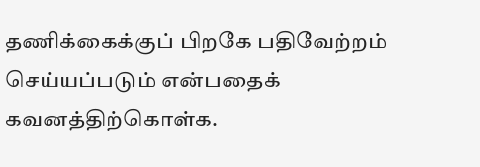தணிக்கைக்குப் பிறகே பதிவேற்றம் செய்யப்படும் என்பதைக் கவனத்திற்கொள்க.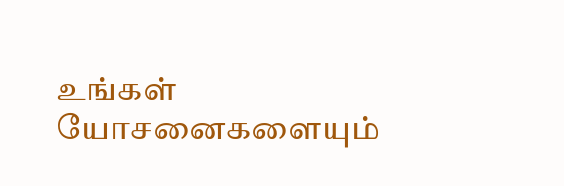உங்கள் யோசனைகளையும்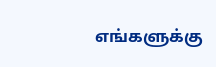எங்களுக்கு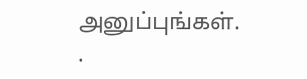அனுப்புங்கள். .